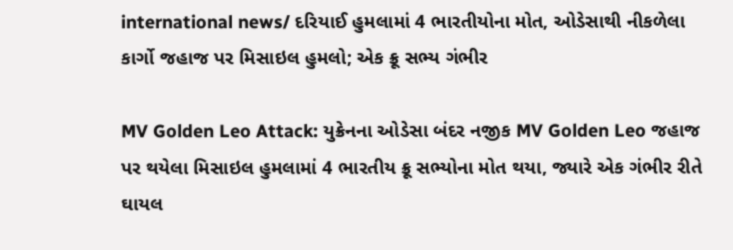international news/ દરિયાઈ હુમલામાં 4 ભારતીયોના મોત, ઓડેસાથી નીકળેલા કાર્ગો જહાજ પર મિસાઇલ હુમલો; એક ક્રૂ સભ્ય ગંભીર

MV Golden Leo Attack: યુક્રેનના ઓડેસા બંદર નજીક MV Golden Leo જહાજ પર થયેલા મિસાઇલ હુમલામાં 4 ભારતીય ક્રૂ સભ્યોના મોત થયા, જ્યારે એક ગંભીર રીતે ઘાયલ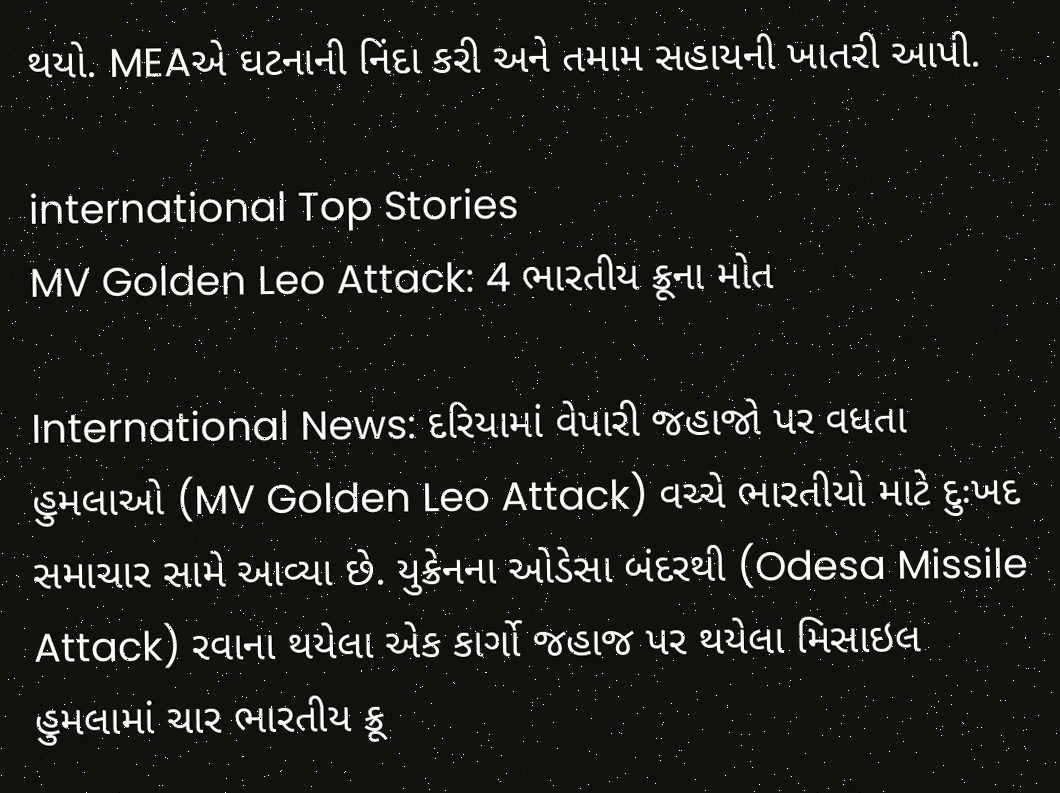થયો. MEAએ ઘટનાની નિંદા કરી અને તમામ સહાયની ખાતરી આપી.

international Top Stories
MV Golden Leo Attack: 4 ભારતીય ક્રૂના મોત

International News: દરિયામાં વેપારી જહાજો પર વધતા હુમલાઓ (MV Golden Leo Attack) વચ્ચે ભારતીયો માટે દુઃખદ સમાચાર સામે આવ્યા છે. યુક્રેનના ઓડેસા બંદરથી (Odesa Missile Attack) રવાના થયેલા એક કાર્ગો જહાજ પર થયેલા મિસાઇલ હુમલામાં ચાર ભારતીય ક્રૂ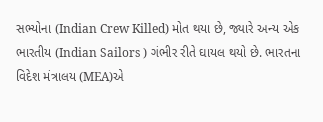સભ્યોના (Indian Crew Killed) મોત થયા છે, જ્યારે અન્ય એક ભારતીય (Indian Sailors ) ગંભીર રીતે ઘાયલ થયો છે. ભારતના વિદેશ મંત્રાલય (MEA)એ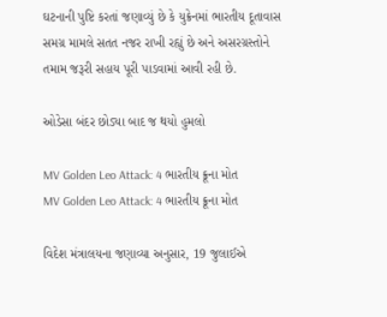ઘટનાની પુષ્ટિ કરતાં જણાવ્યું છે કે યુક્રેનમાં ભારતીય દૂતાવાસ સમગ્ર મામલે સતત નજર રાખી રહ્યું છે અને અસરગ્રસ્તોને તમામ જરૂરી સહાય પૂરી પાડવામાં આવી રહી છે.

ઓડેસા બંદર છોડ્યા બાદ જ થયો હુમલો

MV Golden Leo Attack: 4 ભારતીય ક્રૂના મોત
MV Golden Leo Attack: 4 ભારતીય ક્રૂના મોત

વિદેશ મંત્રાલયના જણાવ્યા અનુસાર, 19 જુલાઈએ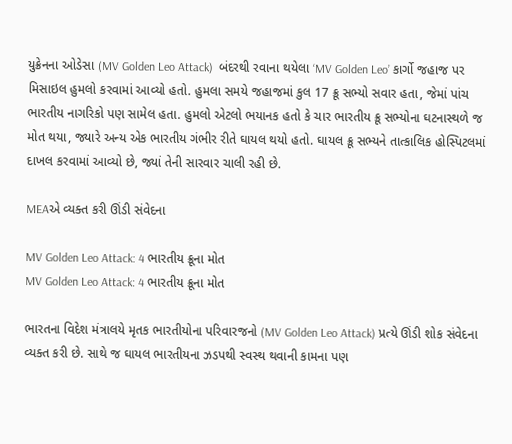યુક્રેનના ઓડેસા (MV Golden Leo Attack)  બંદરથી રવાના થયેલા ‘MV Golden Leo’ કાર્ગો જહાજ પર મિસાઇલ હુમલો કરવામાં આવ્યો હતો. હુમલા સમયે જહાજમાં કુલ 17 ક્રૂ સભ્યો સવાર હતા, જેમાં પાંચ ભારતીય નાગરિકો પણ સામેલ હતા. હુમલો એટલો ભયાનક હતો કે ચાર ભારતીય ક્રૂ સભ્યોના ઘટનાસ્થળે જ મોત થયા, જ્યારે અન્ય એક ભારતીય ગંભીર રીતે ઘાયલ થયો હતો. ઘાયલ ક્રૂ સભ્યને તાત્કાલિક હોસ્પિટલમાં દાખલ કરવામાં આવ્યો છે, જ્યાં તેની સારવાર ચાલી રહી છે.

MEAએ વ્યક્ત કરી ઊંડી સંવેદના

MV Golden Leo Attack: 4 ભારતીય ક્રૂના મોત
MV Golden Leo Attack: 4 ભારતીય ક્રૂના મોત

ભારતના વિદેશ મંત્રાલયે મૃતક ભારતીયોના પરિવારજનો (MV Golden Leo Attack) પ્રત્યે ઊંડી શોક સંવેદના વ્યક્ત કરી છે. સાથે જ ઘાયલ ભારતીયના ઝડપથી સ્વસ્થ થવાની કામના પણ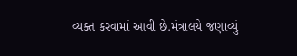વ્યક્ત કરવામાં આવી છે.મંત્રાલયે જણાવ્યું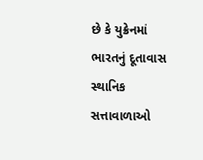છે કે યુક્રેનમાં ભારતનું દૂતાવાસ સ્થાનિક સત્તાવાળાઓ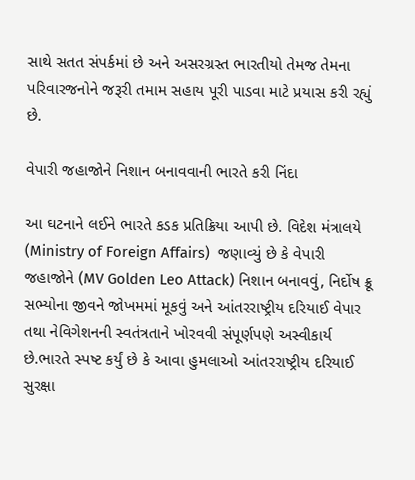સાથે સતત સંપર્કમાં છે અને અસરગ્રસ્ત ભારતીયો તેમજ તેમના પરિવારજનોને જરૂરી તમામ સહાય પૂરી પાડવા માટે પ્રયાસ કરી રહ્યું છે.

વેપારી જહાજોને નિશાન બનાવવાની ભારતે કરી નિંદા

આ ઘટનાને લઈને ભારતે કડક પ્રતિક્રિયા આપી છે. વિદેશ મંત્રાલયે (Ministry of Foreign Affairs)  જણાવ્યું છે કે વેપારી જહાજોને (MV Golden Leo Attack) નિશાન બનાવવું, નિર્દોષ ક્રૂ સભ્યોના જીવને જોખમમાં મૂકવું અને આંતરરાષ્ટ્રીય દરિયાઈ વેપાર તથા નેવિગેશનની સ્વતંત્રતાને ખોરવવી સંપૂર્ણપણે અસ્વીકાર્ય છે.ભારતે સ્પષ્ટ કર્યું છે કે આવા હુમલાઓ આંતરરાષ્ટ્રીય દરિયાઈ સુરક્ષા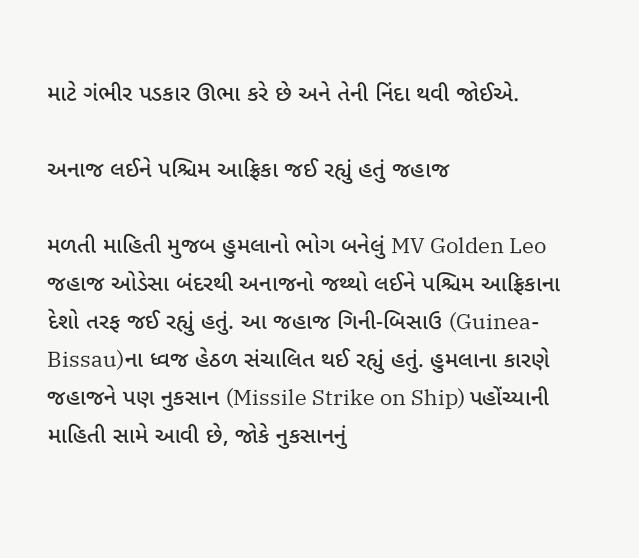માટે ગંભીર પડકાર ઊભા કરે છે અને તેની નિંદા થવી જોઈએ.

અનાજ લઈને પશ્ચિમ આફ્રિકા જઈ રહ્યું હતું જહાજ

મળતી માહિતી મુજબ હુમલાનો ભોગ બનેલું MV Golden Leo જહાજ ઓડેસા બંદરથી અનાજનો જથ્થો લઈને પશ્ચિમ આફ્રિકાના દેશો તરફ જઈ રહ્યું હતું. આ જહાજ ગિની-બિસાઉ (Guinea-Bissau)ના ધ્વજ હેઠળ સંચાલિત થઈ રહ્યું હતું. હુમલાના કારણે જહાજને પણ નુકસાન (Missile Strike on Ship) પહોંચ્યાની માહિતી સામે આવી છે, જોકે નુકસાનનું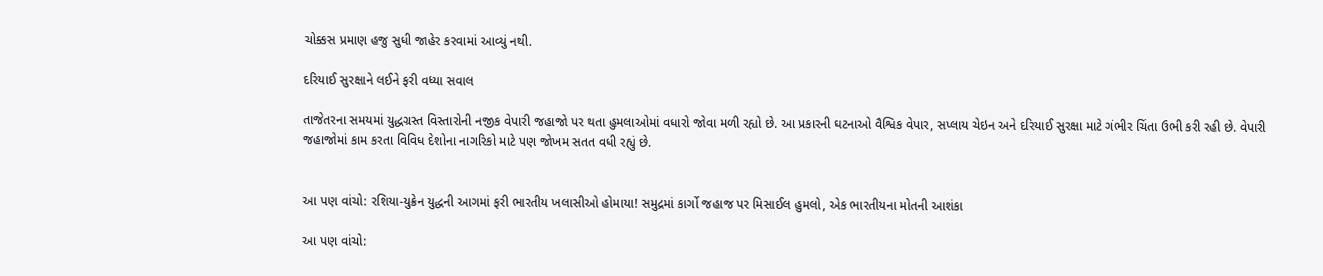ચોક્કસ પ્રમાણ હજુ સુધી જાહેર કરવામાં આવ્યું નથી.

દરિયાઈ સુરક્ષાને લઈને ફરી વધ્યા સવાલ

તાજેતરના સમયમાં યુદ્ધગ્રસ્ત વિસ્તારોની નજીક વેપારી જહાજો પર થતા હુમલાઓમાં વધારો જોવા મળી રહ્યો છે. આ પ્રકારની ઘટનાઓ વૈશ્વિક વેપાર, સપ્લાય ચેઇન અને દરિયાઈ સુરક્ષા માટે ગંભીર ચિંતા ઉભી કરી રહી છે. વેપારી જહાજોમાં કામ કરતા વિવિધ દેશોના નાગરિકો માટે પણ જોખમ સતત વધી રહ્યું છે.


આ પણ વાંચો: રશિયા-યુક્રેન યુદ્ધની આગમાં ફરી ભારતીય ખલાસીઓ હોમાયા! સમુદ્રમાં કાર્ગો જહાજ પર મિસાઈલ હુમલો, એક ભારતીયના મોતની આશંકા

આ પણ વાંચો: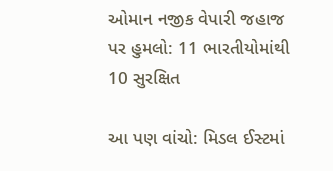ઓમાન નજીક વેપારી જહાજ પર હુમલો: 11 ભારતીયોમાંથી 10 સુરક્ષિત

આ પણ વાંચો: મિડલ ઈસ્ટમાં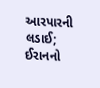આરપારની લડાઈ; ઈરાનનો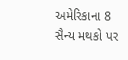અમેરિકાના 8 સૈન્ય મથકો પર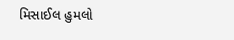મિસાઈલ હુમલો